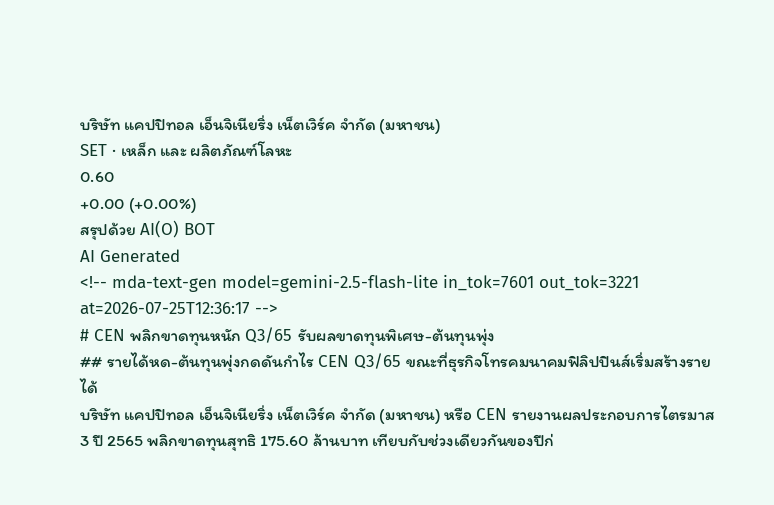บริษัท แคปปิทอล เอ็นจิเนียริ่ง เน็ตเวิร์ค จำกัด (มหาชน)
SET · เหล็ก และ ผลิตภัณฑ์โลหะ
0.60
+0.00 (+0.00%)
สรุปด้วย AI(O) BOT
AI Generated
<!-- mda-text-gen model=gemini-2.5-flash-lite in_tok=7601 out_tok=3221 at=2026-07-25T12:36:17 -->
# CEN พลิกขาดทุนหนัก Q3/65 รับผลขาดทุนพิเศษ-ต้นทุนพุ่ง
## รายได้หด-ต้นทุนพุ่งกดดันกำไร CEN Q3/65 ขณะที่ธุรกิจโทรคมนาคมฟิลิปปินส์เริ่มสร้างรายได้
บริษัท แคปปิทอล เอ็นจิเนียริ่ง เน็ตเวิร์ค จำกัด (มหาชน) หรือ CEN รายงานผลประกอบการไตรมาส 3 ปี 2565 พลิกขาดทุนสุทธิ 175.60 ล้านบาท เทียบกับช่วงเดียวกันของปีก่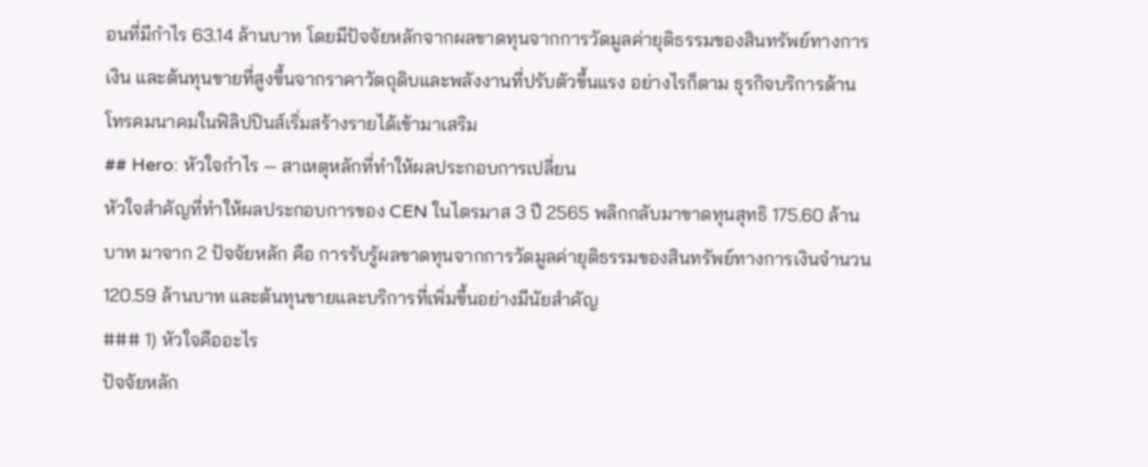อนที่มีกำไร 63.14 ล้านบาท โดยมีปัจจัยหลักจากผลขาดทุนจากการวัดมูลค่ายุติธรรมของสินทรัพย์ทางการเงิน และต้นทุนขายที่สูงขึ้นจากราคาวัตถุดิบและพลังงานที่ปรับตัวขึ้นแรง อย่างไรก็ตาม ธุรกิจบริการด้านโทรคมนาคมในฟิลิปปินส์เริ่มสร้างรายได้เข้ามาเสริม
## Hero: หัวใจกำไร — สาเหตุหลักที่ทำให้ผลประกอบการเปลี่ยน
หัวใจสำคัญที่ทำให้ผลประกอบการของ CEN ในไตรมาส 3 ปี 2565 พลิกกลับมาขาดทุนสุทธิ 175.60 ล้านบาท มาจาก 2 ปัจจัยหลัก คือ การรับรู้ผลขาดทุนจากการวัดมูลค่ายุติธรรมของสินทรัพย์ทางการเงินจำนวน 120.59 ล้านบาท และต้นทุนขายและบริการที่เพิ่มขึ้นอย่างมีนัยสำคัญ
### 1) หัวใจคืออะไร
ปัจจัยหลัก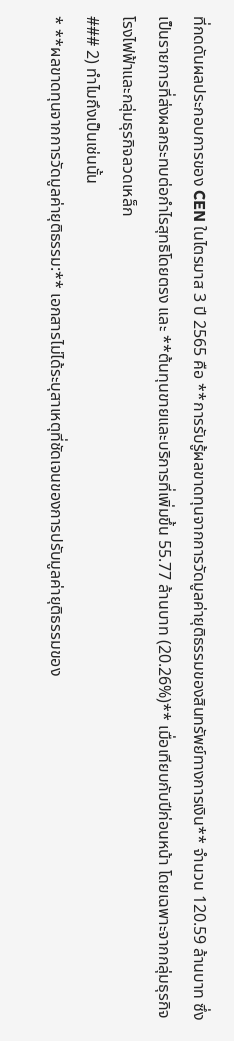ที่กดดันผลประกอบการของ CEN ในไตรมาส 3 ปี 2565 คือ **การรับรู้ผลขาดทุนจากการวัดมูลค่ายุติธรรมของสินทรัพย์ทางการเงิน** จำนวน 120.59 ล้านบาท ซึ่งเป็นรายการที่ส่งผลกระทบต่อกำไรสุทธิโดยตรง และ **ต้นทุนขายและบริการที่เพิ่มขึ้น 55.77 ล้านบาท (20.26%)** เมื่อเทียบกับปีก่อนหน้า โดยเฉพาะจากกลุ่มธุรกิจโรงไฟฟ้าและกลุ่มธุรกิจลวดเหล็ก
### 2) ทำไมถึงเป็นเช่นนั้น
* **ผลขาดทุนจากการวัดมูลค่ายุติธรรม:** เอกสารไม่ได้ระบุสาเหตุที่ชัดเจนของการปรับมูลค่ายุติธรรมของ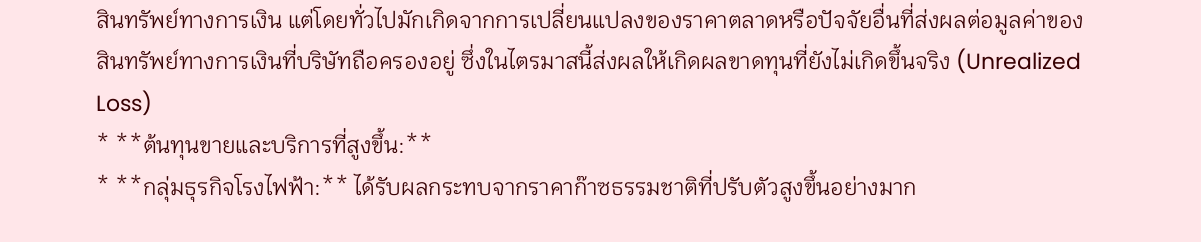สินทรัพย์ทางการเงิน แต่โดยทั่วไปมักเกิดจากการเปลี่ยนแปลงของราคาตลาดหรือปัจจัยอื่นที่ส่งผลต่อมูลค่าของสินทรัพย์ทางการเงินที่บริษัทถือครองอยู่ ซึ่งในไตรมาสนี้ส่งผลให้เกิดผลขาดทุนที่ยังไม่เกิดขึ้นจริง (Unrealized Loss)
* **ต้นทุนขายและบริการที่สูงขึ้น:**
* **กลุ่มธุรกิจโรงไฟฟ้า:** ได้รับผลกระทบจากราคาก๊าซธรรมชาติที่ปรับตัวสูงขึ้นอย่างมาก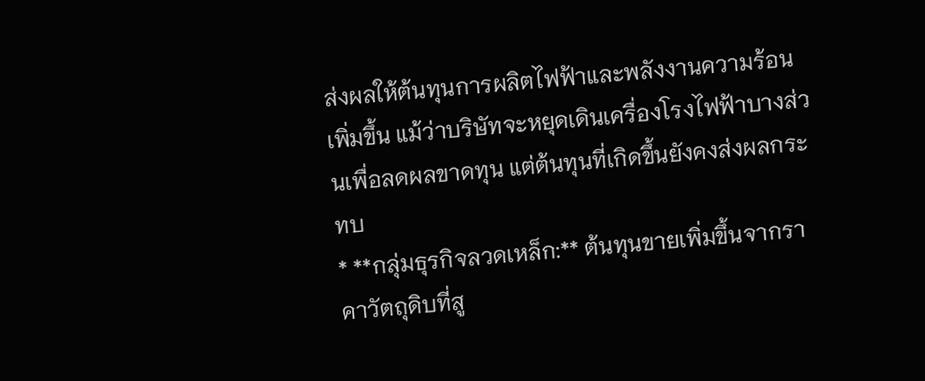ส่งผลให้ต้นทุนการผลิตไฟฟ้าและพลังงานความร้อนเพิ่มขึ้น แม้ว่าบริษัทจะหยุดเดินเครื่องโรงไฟฟ้าบางส่วนเพื่อลดผลขาดทุน แต่ต้นทุนที่เกิดขึ้นยังคงส่งผลกระทบ
* **กลุ่มธุรกิจลวดเหล็ก:** ต้นทุนขายเพิ่มขึ้นจากราคาวัตถุดิบที่สู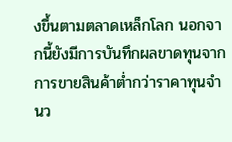งขึ้นตามตลาดเหล็กโลก นอกจากนี้ยังมีการบันทึกผลขาดทุนจากการขายสินค้าต่ำกว่าราคาทุนจำนว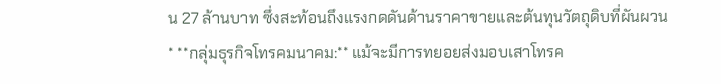น 27 ล้านบาท ซึ่งสะท้อนถึงแรงกดดันด้านราคาขายและต้นทุนวัตถุดิบที่ผันผวน
* **กลุ่มธุรกิจโทรคมนาคม:** แม้จะมีการทยอยส่งมอบเสาโทรค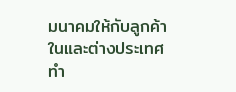มนาคมให้กับลูกค้าในและต่างประเทศ ทำ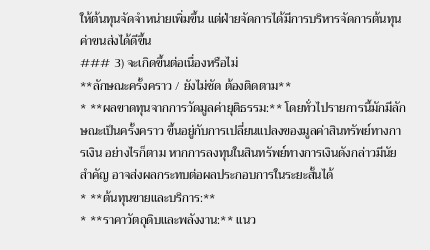ให้ต้นทุนจัดจำหน่ายเพิ่มขึ้น แต่ฝ่ายจัดการได้มีการบริหารจัดการต้นทุนค่าขนส่งได้ดีขึ้น
### 3) จะเกิดขึ้นต่อเนื่องหรือไม่
**ลักษณะครั้งคราว / ยังไม่ชัด ต้องติดตาม**
* **ผลขาดทุนจากการวัดมูลค่ายุติธรรม:** โดยทั่วไปรายการนี้มักมีลักษณะเป็นครั้งคราว ขึ้นอยู่กับการเปลี่ยนแปลงของมูลค่าสินทรัพย์ทางการเงิน อย่างไรก็ตาม หากการลงทุนในสินทรัพย์ทางการเงินดังกล่าวมีนัยสำคัญ อาจส่งผลกระทบต่อผลประกอบการในระยะสั้นได้
* **ต้นทุนขายและบริการ:**
* **ราคาวัตถุดิบและพลังงาน:** แนว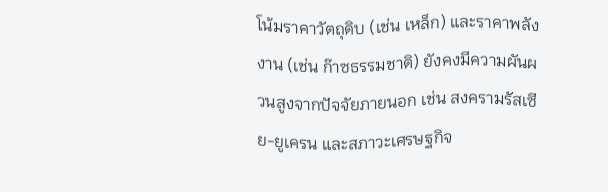โน้มราคาวัตถุดิบ (เช่น เหล็ก) และราคาพลังงาน (เช่น ก๊าซธรรมชาติ) ยังคงมีความผันผวนสูงจากปัจจัยภายนอก เช่น สงครามรัสเซีย-ยูเครน และสภาวะเศรษฐกิจ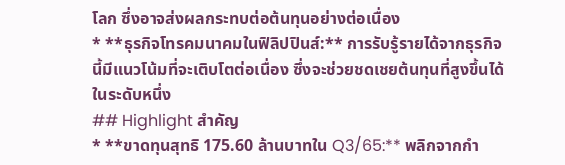โลก ซึ่งอาจส่งผลกระทบต่อต้นทุนอย่างต่อเนื่อง
* **ธุรกิจโทรคมนาคมในฟิลิปปินส์:** การรับรู้รายได้จากธุรกิจนี้มีแนวโน้มที่จะเติบโตต่อเนื่อง ซึ่งจะช่วยชดเชยต้นทุนที่สูงขึ้นได้ในระดับหนึ่ง
## Highlight สำคัญ
* **ขาดทุนสุทธิ 175.60 ล้านบาทใน Q3/65:** พลิกจากกำ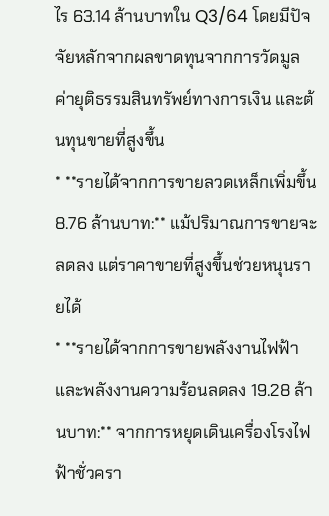ไร 63.14 ล้านบาทใน Q3/64 โดยมีปัจจัยหลักจากผลขาดทุนจากการวัดมูลค่ายุติธรรมสินทรัพย์ทางการเงิน และต้นทุนขายที่สูงขึ้น
* **รายได้จากการขายลวดเหล็กเพิ่มขึ้น 8.76 ล้านบาท:** แม้ปริมาณการขายจะลดลง แต่ราคาขายที่สูงขึ้นช่วยหนุนรายได้
* **รายได้จากการขายพลังงานไฟฟ้าและพลังงานความร้อนลดลง 19.28 ล้านบาท:** จากการหยุดเดินเครื่องโรงไฟฟ้าชั่วครา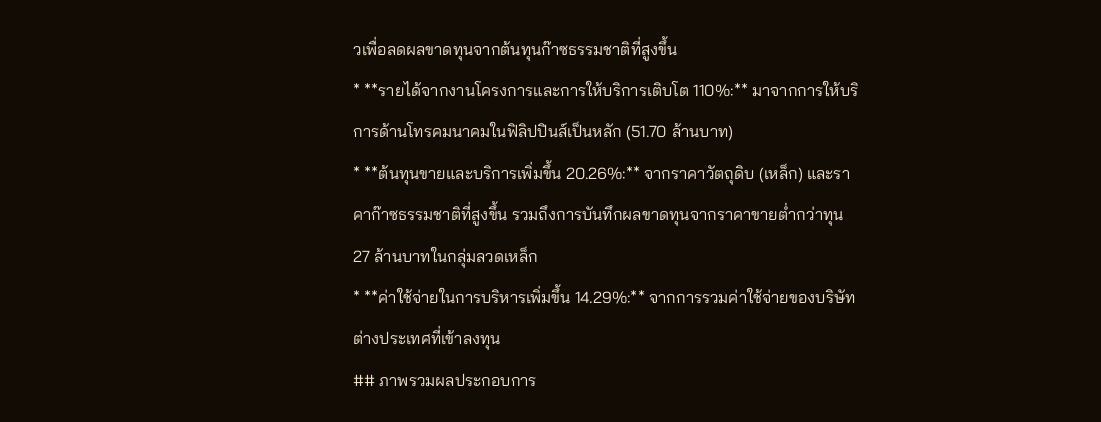วเพื่อลดผลขาดทุนจากต้นทุนก๊าซธรรมชาติที่สูงขึ้น
* **รายได้จากงานโครงการและการให้บริการเติบโต 110%:** มาจากการให้บริการด้านโทรคมนาคมในฟิลิปปินส์เป็นหลัก (51.70 ล้านบาท)
* **ต้นทุนขายและบริการเพิ่มขึ้น 20.26%:** จากราคาวัตถุดิบ (เหล็ก) และราคาก๊าซธรรมชาติที่สูงขึ้น รวมถึงการบันทึกผลขาดทุนจากราคาขายต่ำกว่าทุน 27 ล้านบาทในกลุ่มลวดเหล็ก
* **ค่าใช้จ่ายในการบริหารเพิ่มขึ้น 14.29%:** จากการรวมค่าใช้จ่ายของบริษัทต่างประเทศที่เข้าลงทุน
## ภาพรวมผลประกอบการ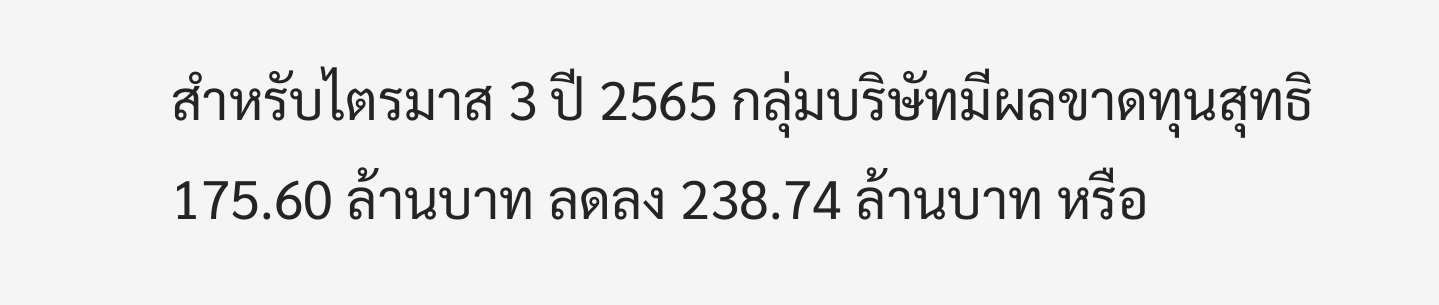สำหรับไตรมาส 3 ปี 2565 กลุ่มบริษัทมีผลขาดทุนสุทธิ 175.60 ล้านบาท ลดลง 238.74 ล้านบาท หรือ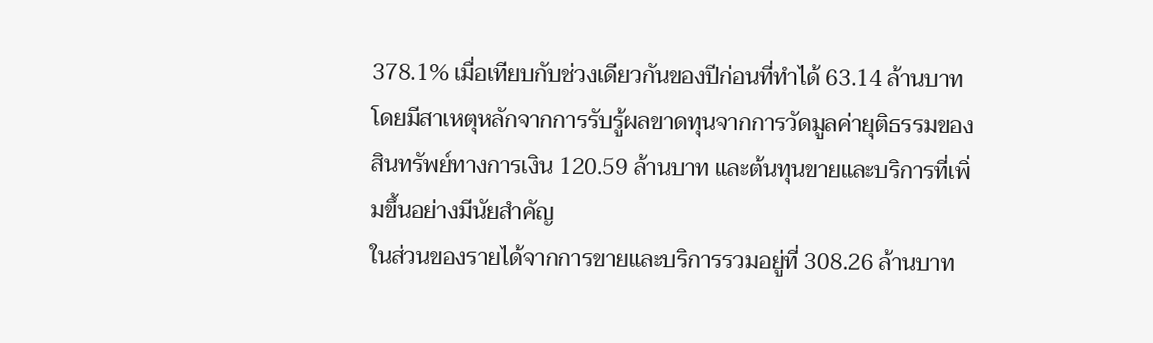378.1% เมื่อเทียบกับช่วงเดียวกันของปีก่อนที่ทำได้ 63.14 ล้านบาท โดยมีสาเหตุหลักจากการรับรู้ผลขาดทุนจากการวัดมูลค่ายุติธรรมของสินทรัพย์ทางการเงิน 120.59 ล้านบาท และต้นทุนขายและบริการที่เพิ่มขึ้นอย่างมีนัยสำคัญ
ในส่วนของรายได้จากการขายและบริการรวมอยู่ที่ 308.26 ล้านบาท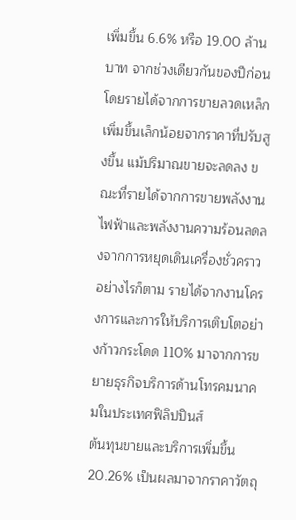เพิ่มขึ้น 6.6% หรือ 19.00 ล้านบาท จากช่วงเดียวกันของปีก่อน โดยรายได้จากการขายลวดเหล็กเพิ่มขึ้นเล็กน้อยจากราคาที่ปรับสูงขึ้น แม้ปริมาณขายจะลดลง ขณะที่รายได้จากการขายพลังงานไฟฟ้าและพลังงานความร้อนลดลงจากการหยุดเดินเครื่องชั่วคราว อย่างไรก็ตาม รายได้จากงานโครงการและการให้บริการเติบโตอย่างก้าวกระโดด 110% มาจากการขยายธุรกิจบริการด้านโทรคมนาคมในประเทศฟิลิปปินส์
ต้นทุนขายและบริการเพิ่มขึ้น 20.26% เป็นผลมาจากราคาวัตถุ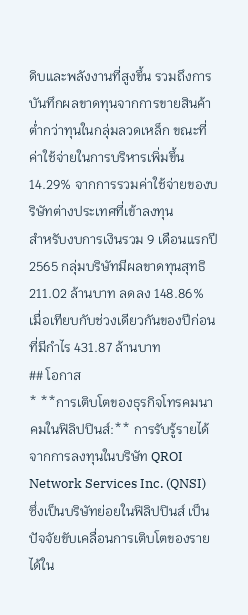ดิบและพลังงานที่สูงขึ้น รวมถึงการบันทึกผลขาดทุนจากการขายสินค้าต่ำกว่าทุนในกลุ่มลวดเหล็ก ขณะที่ค่าใช้จ่ายในการบริหารเพิ่มขึ้น 14.29% จากการรวมค่าใช้จ่ายของบริษัทต่างประเทศที่เข้าลงทุน
สำหรับงบการเงินรวม 9 เดือนแรกปี 2565 กลุ่มบริษัทมีผลขาดทุนสุทธิ 211.02 ล้านบาท ลดลง 148.86% เมื่อเทียบกับช่วงเดียวกันของปีก่อนที่มีกำไร 431.87 ล้านบาท
## โอกาส
* **การเติบโตของธุรกิจโทรคมนาคมในฟิลิปปินส์:** การรับรู้รายได้จากการลงทุนในบริษัท QROI Network Services Inc. (QNSI) ซึ่งเป็นบริษัทย่อยในฟิลิปปินส์ เป็นปัจจัยขับเคลื่อนการเติบโตของรายได้ใน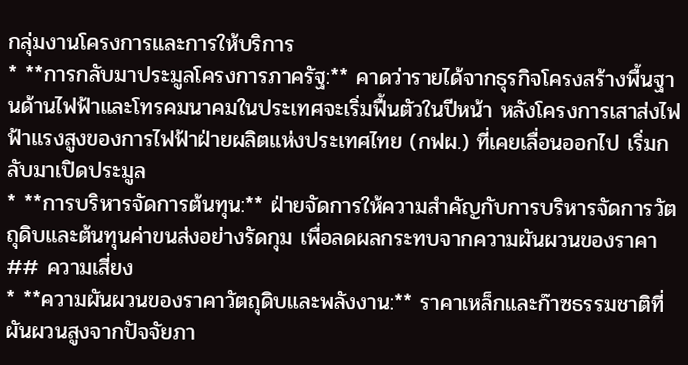กลุ่มงานโครงการและการให้บริการ
* **การกลับมาประมูลโครงการภาครัฐ:** คาดว่ารายได้จากธุรกิจโครงสร้างพื้นฐานด้านไฟฟ้าและโทรคมนาคมในประเทศจะเริ่มฟื้นตัวในปีหน้า หลังโครงการเสาส่งไฟฟ้าแรงสูงของการไฟฟ้าฝ่ายผลิตแห่งประเทศไทย (กฟผ.) ที่เคยเลื่อนออกไป เริ่มกลับมาเปิดประมูล
* **การบริหารจัดการต้นทุน:** ฝ่ายจัดการให้ความสำคัญกับการบริหารจัดการวัตถุดิบและต้นทุนค่าขนส่งอย่างรัดกุม เพื่อลดผลกระทบจากความผันผวนของราคา
## ความเสี่ยง
* **ความผันผวนของราคาวัตถุดิบและพลังงาน:** ราคาเหล็กและก๊าซธรรมชาติที่ผันผวนสูงจากปัจจัยภา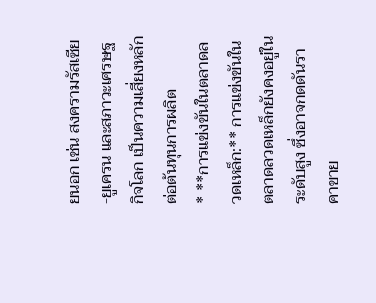ยนอก เช่น สงครามรัสเซีย-ยูเครน และสภาวะเศรษฐกิจโลก เป็นความเสี่ยงหลักต่อต้นทุนการผลิต
* **การแข่งขันในตลาดลวดเหล็ก:** การแข่งขันในตลาดลวดเหล็กยังคงอยู่ในระดับสูง ซึ่งอาจกดดันราคาขาย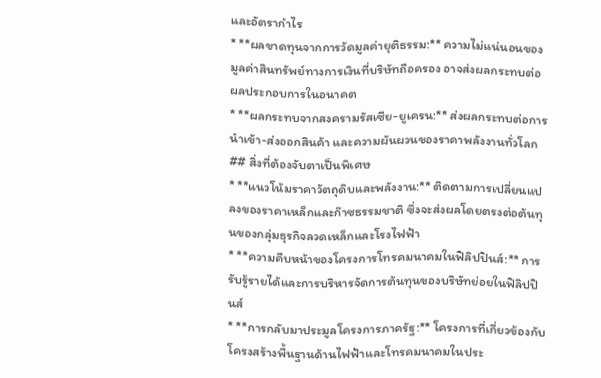และอัตรากำไร
* **ผลขาดทุนจากการวัดมูลค่ายุติธรรม:** ความไม่แน่นอนของมูลค่าสินทรัพย์ทางการเงินที่บริษัทถือครอง อาจส่งผลกระทบต่อผลประกอบการในอนาคต
* **ผลกระทบจากสงครามรัสเซีย-ยูเครน:** ส่งผลกระทบต่อการนำเข้า-ส่งออกสินค้า และความผันผวนของราคาพลังงานทั่วโลก
## สิ่งที่ต้องจับตาเป็นพิเศษ
* **แนวโน้มราคาวัตถุดิบและพลังงาน:** ติดตามการเปลี่ยนแปลงของราคาเหล็กและก๊าซธรรมชาติ ซึ่งจะส่งผลโดยตรงต่อต้นทุนของกลุ่มธุรกิจลวดเหล็กและโรงไฟฟ้า
* **ความคืบหน้าของโครงการโทรคมนาคมในฟิลิปปินส์:** การรับรู้รายได้และการบริหารจัดการต้นทุนของบริษัทย่อยในฟิลิปปินส์
* **การกลับมาประมูลโครงการภาครัฐ:** โครงการที่เกี่ยวข้องกับโครงสร้างพื้นฐานด้านไฟฟ้าและโทรคมนาคมในประ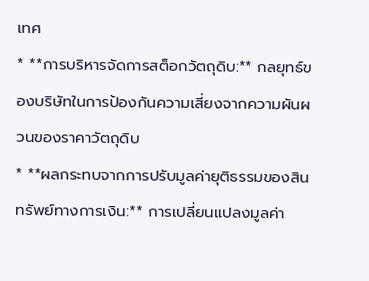เทศ
* **การบริหารจัดการสต็อกวัตถุดิบ:** กลยุทธ์ของบริษัทในการป้องกันความเสี่ยงจากความผันผวนของราคาวัตถุดิบ
* **ผลกระทบจากการปรับมูลค่ายุติธรรมของสินทรัพย์ทางการเงิน:** การเปลี่ยนแปลงมูลค่า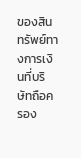ของสินทรัพย์ทางการเงินที่บริษัทถือครอง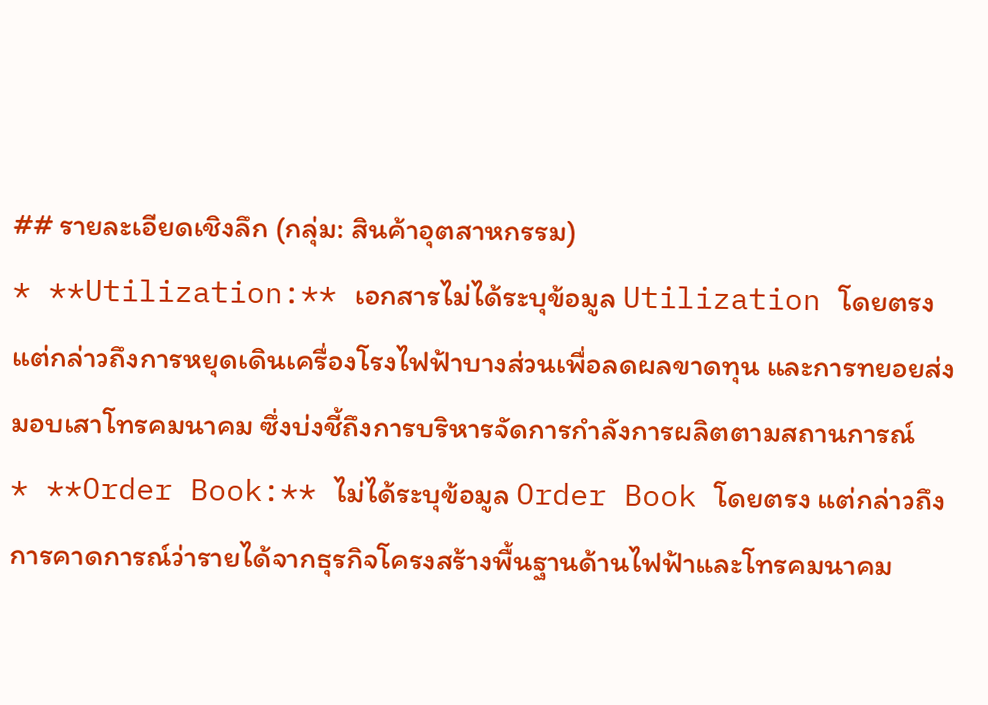## รายละเอียดเชิงลึก (กลุ่ม: สินค้าอุตสาหกรรม)
* **Utilization:** เอกสารไม่ได้ระบุข้อมูล Utilization โดยตรง แต่กล่าวถึงการหยุดเดินเครื่องโรงไฟฟ้าบางส่วนเพื่อลดผลขาดทุน และการทยอยส่งมอบเสาโทรคมนาคม ซึ่งบ่งชี้ถึงการบริหารจัดการกำลังการผลิตตามสถานการณ์
* **Order Book:** ไม่ได้ระบุข้อมูล Order Book โดยตรง แต่กล่าวถึงการคาดการณ์ว่ารายได้จากธุรกิจโครงสร้างพื้นฐานด้านไฟฟ้าและโทรคมนาคม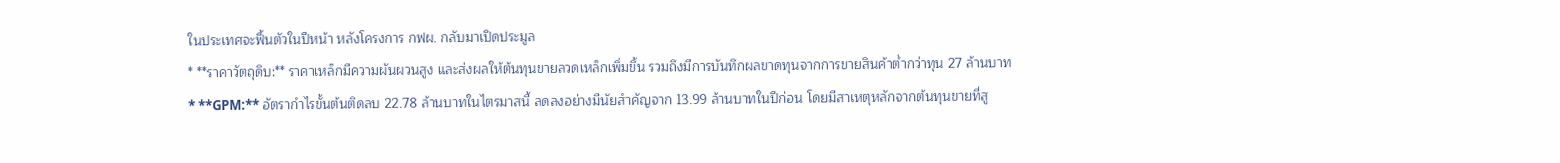ในประเทศจะฟื้นตัวในปีหน้า หลังโครงการ กฟผ. กลับมาเปิดประมูล
* **ราคาวัตถุดิบ:** ราคาเหล็กมีความผันผวนสูง และส่งผลให้ต้นทุนขายลวดเหล็กเพิ่มขึ้น รวมถึงมีการบันทึกผลขาดทุนจากการขายสินค้าต่ำกว่าทุน 27 ล้านบาท
* **GPM:** อัตรากำไรขั้นต้นติดลบ 22.78 ล้านบาทในไตรมาสนี้ ลดลงอย่างมีนัยสำคัญจาก 13.99 ล้านบาทในปีก่อน โดยมีสาเหตุหลักจากต้นทุนขายที่สู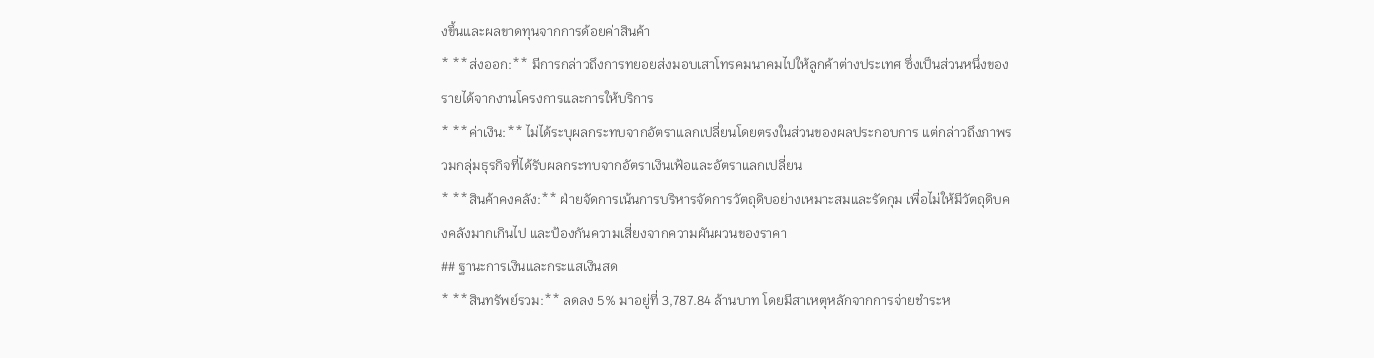งขึ้นและผลขาดทุนจากการด้อยค่าสินค้า
* **ส่งออก:** มีการกล่าวถึงการทยอยส่งมอบเสาโทรคมนาคมไปให้ลูกค้าต่างประเทศ ซึ่งเป็นส่วนหนึ่งของรายได้จากงานโครงการและการให้บริการ
* **ค่าเงิน:** ไม่ได้ระบุผลกระทบจากอัตราแลกเปลี่ยนโดยตรงในส่วนของผลประกอบการ แต่กล่าวถึงภาพรวมกลุ่มธุรกิจที่ได้รับผลกระทบจากอัตราเงินเฟ้อและอัตราแลกเปลี่ยน
* **สินค้าคงคลัง:** ฝ่ายจัดการเน้นการบริหารจัดการวัตถุดิบอย่างเหมาะสมและรัดกุม เพื่อไม่ให้มีวัตถุดิบคงคลังมากเกินไป และป้องกันความเสี่ยงจากความผันผวนของราคา
## ฐานะการเงินและกระแสเงินสด
* **สินทรัพย์รวม:** ลดลง 5% มาอยู่ที่ 3,787.84 ล้านบาท โดยมีสาเหตุหลักจากการจ่ายชำระห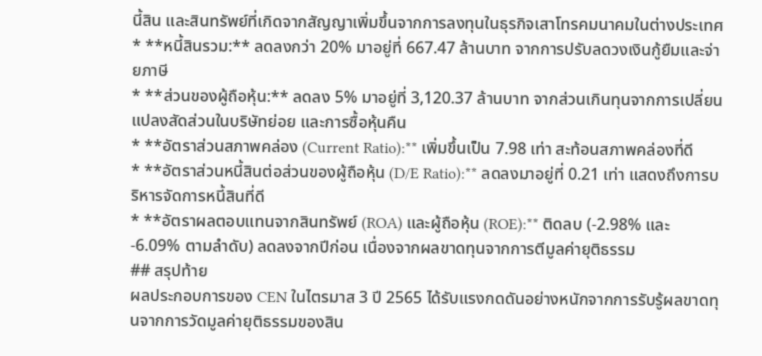นี้สิน และสินทรัพย์ที่เกิดจากสัญญาเพิ่มขึ้นจากการลงทุนในธุรกิจเสาโทรคมนาคมในต่างประเทศ
* **หนี้สินรวม:** ลดลงกว่า 20% มาอยู่ที่ 667.47 ล้านบาท จากการปรับลดวงเงินกู้ยืมและจ่ายภาษี
* **ส่วนของผู้ถือหุ้น:** ลดลง 5% มาอยู่ที่ 3,120.37 ล้านบาท จากส่วนเกินทุนจากการเปลี่ยนแปลงสัดส่วนในบริษัทย่อย และการซื้อหุ้นคืน
* **อัตราส่วนสภาพคล่อง (Current Ratio):** เพิ่มขึ้นเป็น 7.98 เท่า สะท้อนสภาพคล่องที่ดี
* **อัตราส่วนหนี้สินต่อส่วนของผู้ถือหุ้น (D/E Ratio):** ลดลงมาอยู่ที่ 0.21 เท่า แสดงถึงการบริหารจัดการหนี้สินที่ดี
* **อัตราผลตอบแทนจากสินทรัพย์ (ROA) และผู้ถือหุ้น (ROE):** ติดลบ (-2.98% และ -6.09% ตามลำดับ) ลดลงจากปีก่อน เนื่องจากผลขาดทุนจากการตีมูลค่ายุติธรรม
## สรุปท้าย
ผลประกอบการของ CEN ในไตรมาส 3 ปี 2565 ได้รับแรงกดดันอย่างหนักจากการรับรู้ผลขาดทุนจากการวัดมูลค่ายุติธรรมของสิน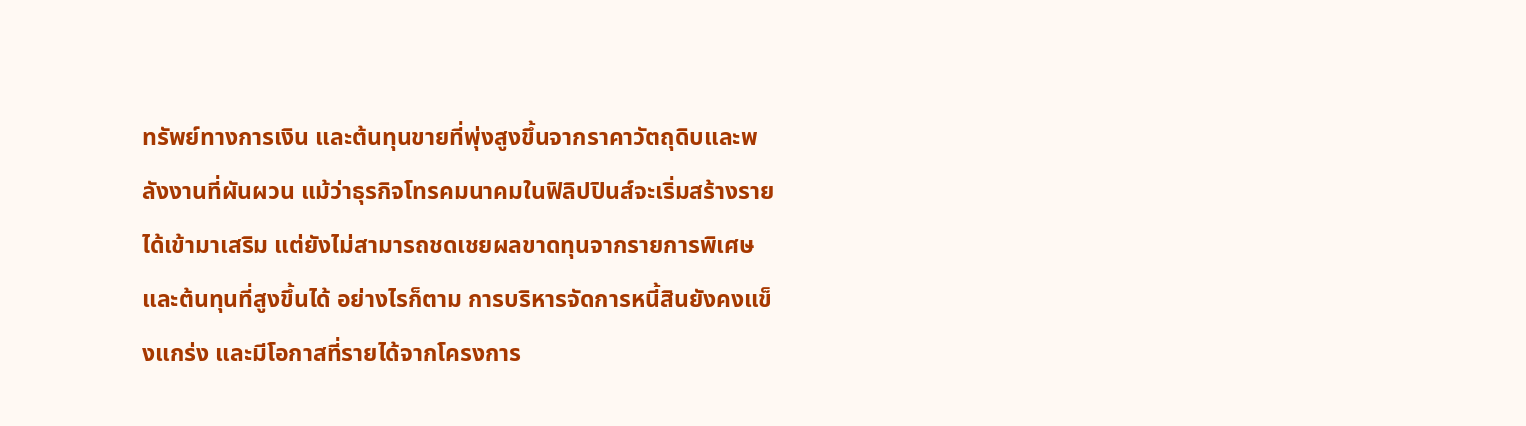ทรัพย์ทางการเงิน และต้นทุนขายที่พุ่งสูงขึ้นจากราคาวัตถุดิบและพลังงานที่ผันผวน แม้ว่าธุรกิจโทรคมนาคมในฟิลิปปินส์จะเริ่มสร้างรายได้เข้ามาเสริม แต่ยังไม่สามารถชดเชยผลขาดทุนจากรายการพิเศษและต้นทุนที่สูงขึ้นได้ อย่างไรก็ตาม การบริหารจัดการหนี้สินยังคงแข็งแกร่ง และมีโอกาสที่รายได้จากโครงการ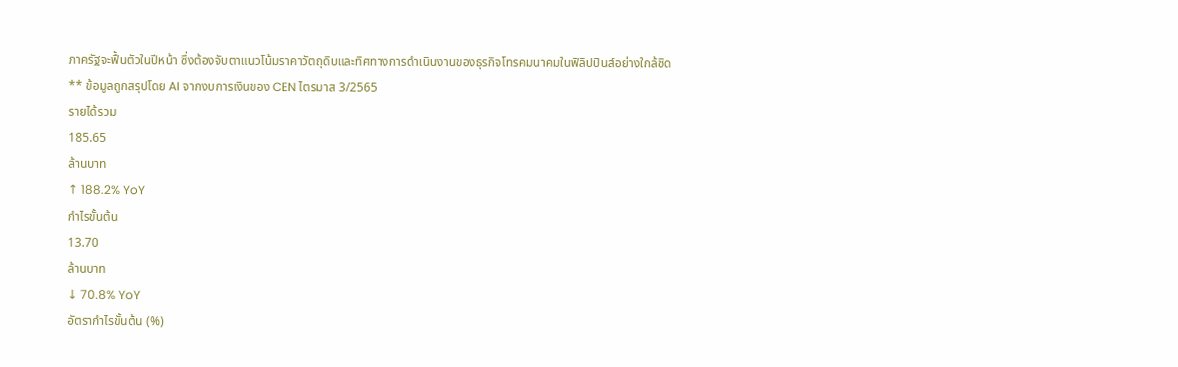ภาครัฐจะฟื้นตัวในปีหน้า ซึ่งต้องจับตาแนวโน้มราคาวัตถุดิบและทิศทางการดำเนินงานของธุรกิจโทรคมนาคมในฟิลิปปินส์อย่างใกล้ชิด
** ข้อมูลถูกสรุปโดย AI จากงบการเงินของ CEN ไตรมาส 3/2565
รายได้รวม
185.65
ล้านบาท
↑ 188.2% YoY
กำไรขั้นต้น
13.70
ล้านบาท
↓ 70.8% YoY
อัตรากำไรขั้นต้น (%)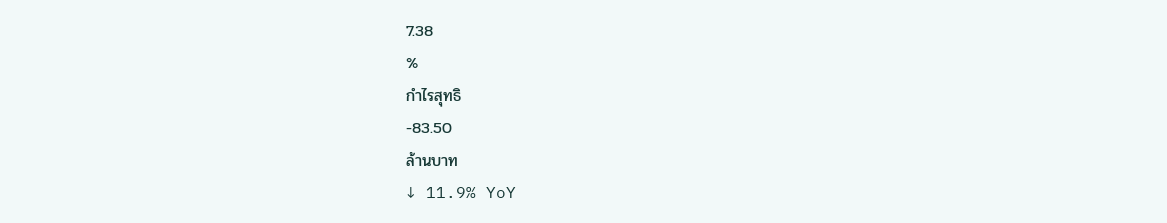7.38
%
กำไรสุทธิ
-83.50
ล้านบาท
↓ 11.9% YoY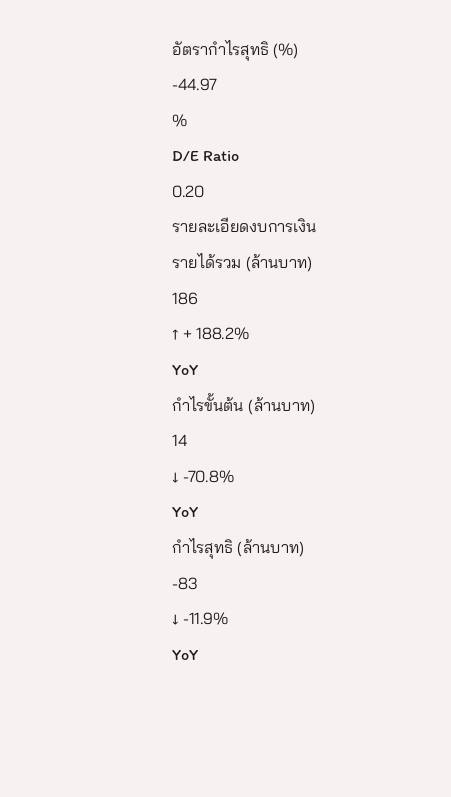อัตรากำไรสุทธิ (%)
-44.97
%
D/E Ratio
0.20
รายละเอียดงบการเงิน
รายได้รวม (ล้านบาท)
186
↑ + 188.2%
YoY
กำไรขั้นต้น (ล้านบาท)
14
↓ -70.8%
YoY
กำไรสุทธิ (ล้านบาท)
-83
↓ -11.9%
YoY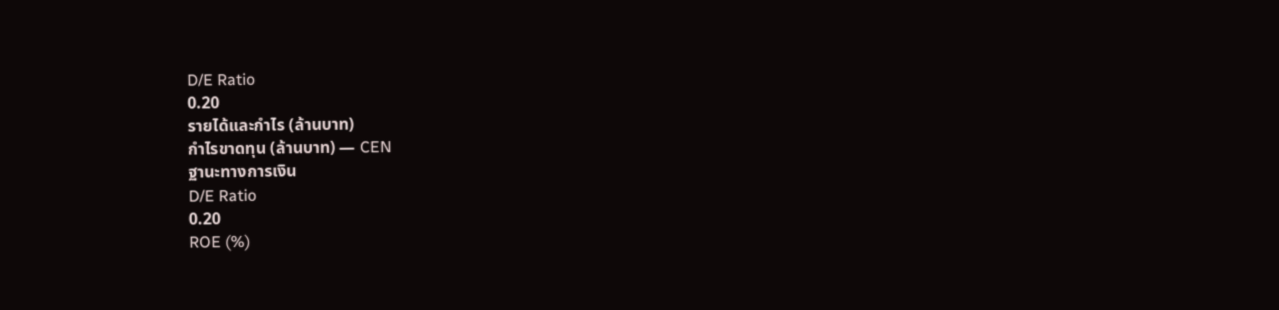D/E Ratio
0.20
รายได้และกำไร (ล้านบาท)
กำไรขาดทุน (ล้านบาท) — CEN
ฐานะทางการเงิน
D/E Ratio
0.20
ROE (%)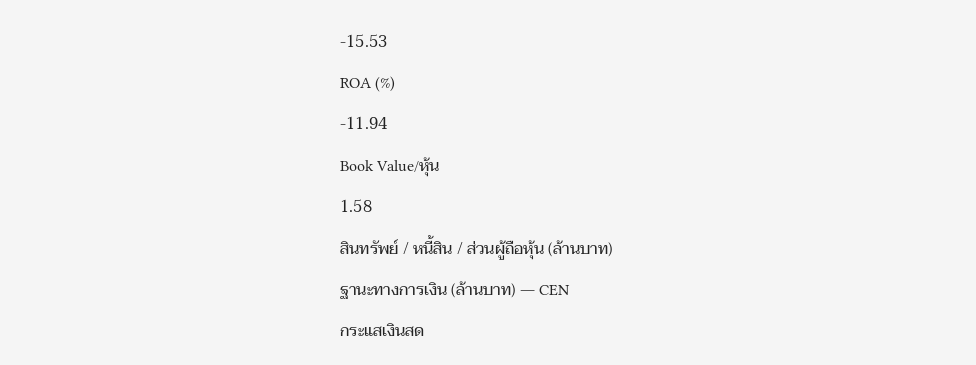-15.53
ROA (%)
-11.94
Book Value/หุ้น
1.58
สินทรัพย์ / หนี้สิน / ส่วนผู้ถือหุ้น (ล้านบาท)
ฐานะทางการเงิน (ล้านบาท) — CEN
กระแสเงินสด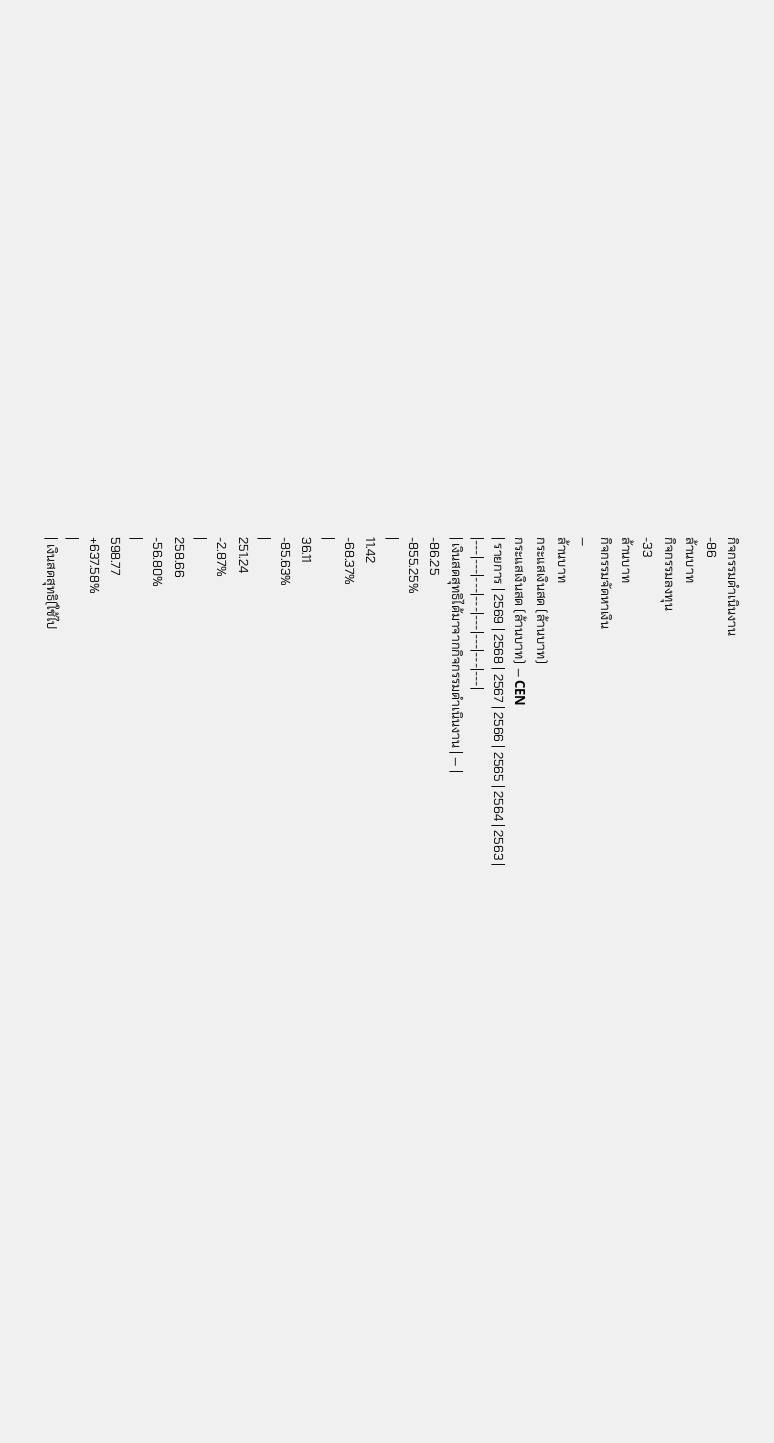กิจกรรมดำเนินงาน
-86
ล้านบาท
กิจกรรมลงทุน
-33
ล้านบาท
กิจกรรมจัดหาเงิน
—
ล้านบาท
กระแสเงินสด (ล้านบาท)
กระแสเงินสด (ล้านบาท) — CEN
| รายการ | 2569 | 2568 | 2567 | 2566 | 2565 | 2564 | 2563 |
|---|---|---|---|---|---|---|---|
| เงินสดสุทธิได้มาจากกิจกรรมดำเนินงาน | — |
-86.25
-855.25%
|
11.42
-68.37%
|
36.11
-85.63%
|
251.24
-2.87%
|
258.66
-56.80%
|
598.77
+637.58%
|
| เงินสดสุทธิ(ใช้ไป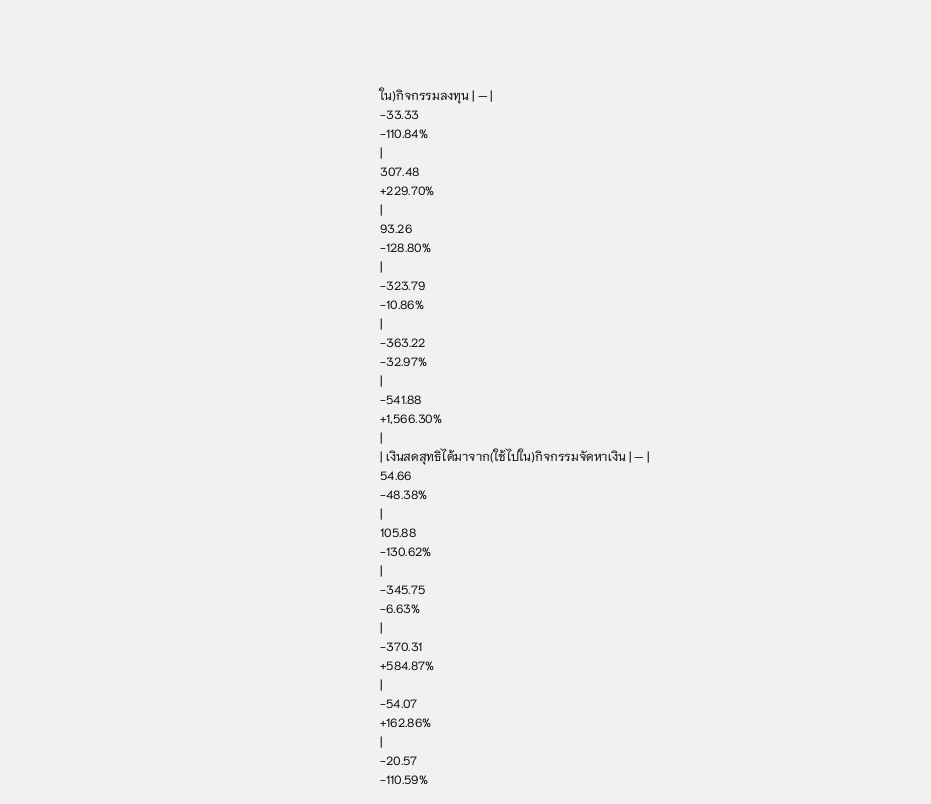ใน)กิจกรรมลงทุน | — |
-33.33
-110.84%
|
307.48
+229.70%
|
93.26
-128.80%
|
-323.79
-10.86%
|
-363.22
-32.97%
|
-541.88
+1,566.30%
|
| เงินสดสุทธิได้มาจาก(ใช้ไปใน)กิจกรรมจัดหาเงิน | — |
54.66
-48.38%
|
105.88
-130.62%
|
-345.75
-6.63%
|
-370.31
+584.87%
|
-54.07
+162.86%
|
-20.57
-110.59%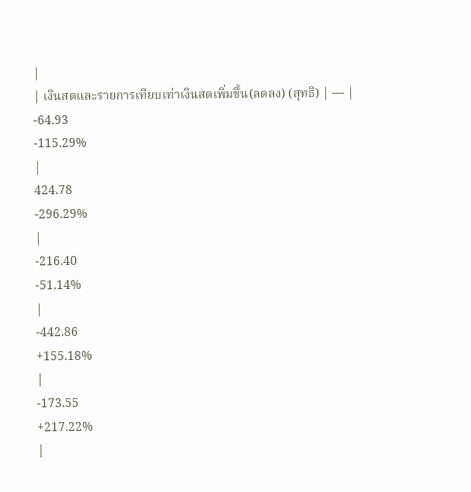|
| เงินสดและรายการเทียบเท่าเงินสดเพิ่มขึ้น(ลดลง) (สุทธิ) | — |
-64.93
-115.29%
|
424.78
-296.29%
|
-216.40
-51.14%
|
-442.86
+155.18%
|
-173.55
+217.22%
|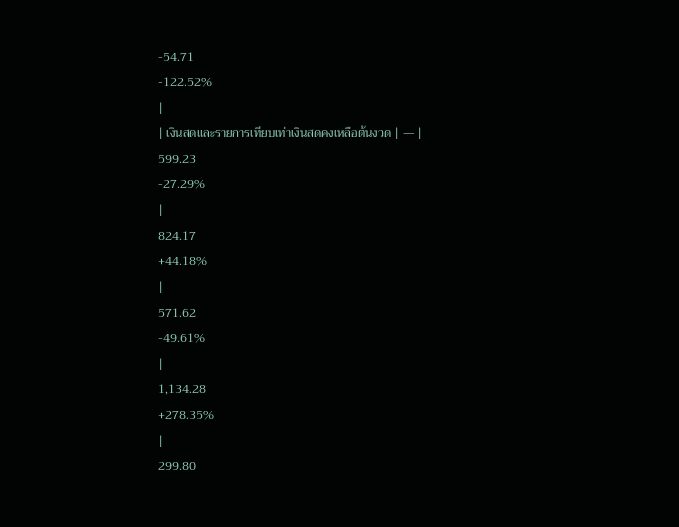-54.71
-122.52%
|
| เงินสดและรายการเทียบเท่าเงินสดคงเหลือต้นงวด | — |
599.23
-27.29%
|
824.17
+44.18%
|
571.62
-49.61%
|
1,134.28
+278.35%
|
299.80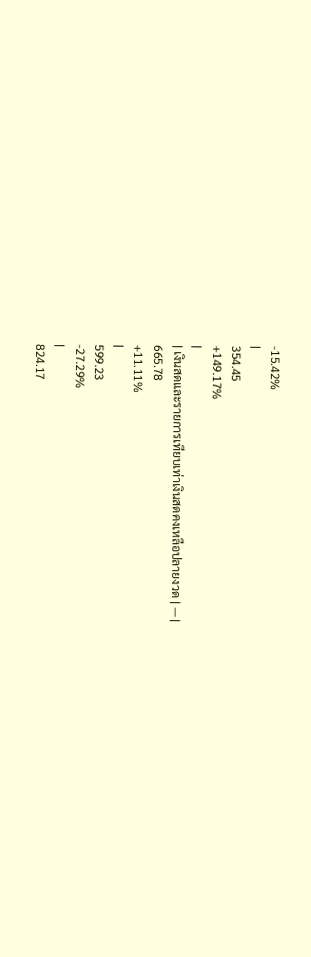-15.42%
|
354.45
+149.17%
|
| เงินสดและรายการเทียบเท่าเงินสดคงเหลือปลายงวด | — |
665.78
+11.11%
|
599.23
-27.29%
|
824.17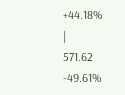+44.18%
|
571.62
-49.61%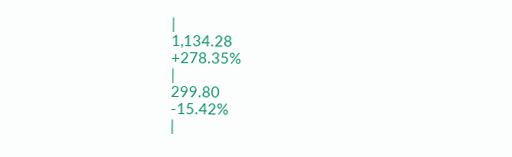|
1,134.28
+278.35%
|
299.80
-15.42%
|